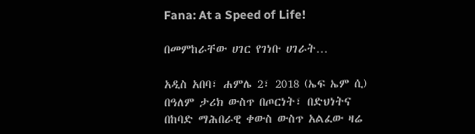Fana: At a Speed of Life!

በመምከራቸው ሀገር የገነቡ ሀገራት…

አዲስ አበባ፣ ሐምሌ 2፣ 2018 (ኤፍ ኤም ሲ) በዓለም ታሪክ ውስጥ በጦርነት፣ በድህነትና በከባድ ማሕበራዊ ቀውስ ውስጥ አልፈው ዛሬ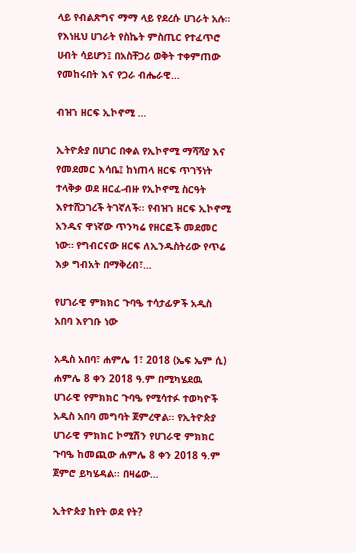ላይ የብልጽግና ማማ ላይ የደረሱ ሀገራት አሉ። የእነዚህ ሀገራት የስኬት ምስጢር የተፈጥሮ ሀብት ሳይሆን፤ በአስቸጋሪ ወቅት ተቀምጠው የመከሩበት እና የጋራ ብሔራዊ…

ብዝኀ ዘርፍ ኢኮኖሚ …

ኢትዮጵያ በሀገር በቀል የኢኮኖሚ ማሻሻያ እና የመደመር እሳቤ፤ ከነጠላ ዘርፍ ጥገኝነት ተላቅቃ ወደ ዘርፈ-ብዙ የኢኮኖሚ ስርዓት እየተሸጋገረች ትገኛለች፡፡ የብዝኀ ዘርፍ ኢኮኖሚ አንዱና ዋነኛው ጥንካሬ የዘርፎች መደመር ነው። የግብርናው ዘርፍ ለኢንዱስትሪው የጥሬ እቃ ግብአት በማቅረብ፣…

የሀገራዊ ምክክር ጉባዔ ተሳታፊዎች አዲስ አበባ እየገቡ ነው

አዲስ አበባ፣ ሐምሌ 1፣ 2018 (ኤፍ ኤም ሲ) ሐምሌ 8 ቀን 2018 ዓ.ም በሚካሄደዉ ሀገራዊ የምክክር ጉባዔ የሚሳተፉ ተወካዮች አዲስ አበባ መግባት ጀምረዋል፡፡ የኢትዮጵያ ሀገራዊ ምክክር ኮሚሽን የሀገራዊ ምክክር ጉባዔ ከመጪው ሐምሌ 8 ቀን 2018 ዓ.ም ጀምሮ ይካሄዳል፡፡ በዛሬው…

ኢትዮጵያ ከየት ወደ የት?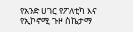የአንድ ሀገር የፖለቲካ እና የኢኮኖሚ ጉዞ ስኬታማ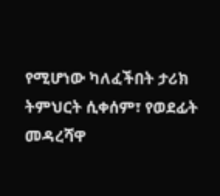የሚሆነው ካለፈችበት ታሪክ ትምህርት ሲቀሰም፣ የወደፊት መዳረሻዋ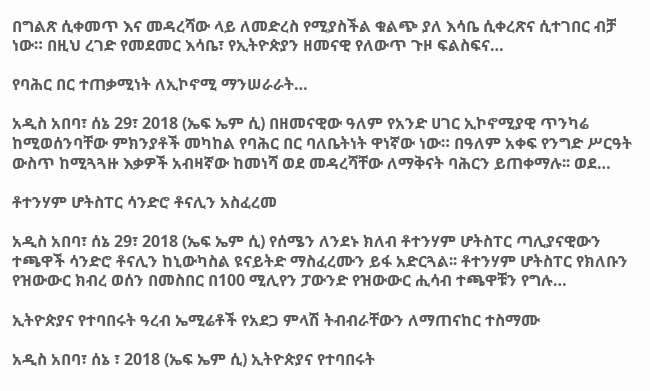በግልጽ ሲቀመጥ እና መዳረሻው ላይ ለመድረስ የሚያስችል ቁልጭ ያለ እሳቤ ሲቀረጽና ሲተገበር ብቻ ነው። በዚህ ረገድ የመደመር እሳቤ፣ የኢትዮጵያን ዘመናዊ የለውጥ ጉዞ ፍልስፍና…

የባሕር በር ተጠቃሚነት ለኢኮኖሚ ማንሠራራት…

አዲስ አበባ፣ ሰኔ 29፣ 2018 (ኤፍ ኤም ሲ) በዘመናዊው ዓለም የአንድ ሀገር ኢኮኖሚያዊ ጥንካሬ ከሚወሰንባቸው ምክንያቶች መካከል የባሕር በር ባለቤትነት ዋነኛው ነው። በዓለም አቀፍ የንግድ ሥርዓት ውስጥ ከሚጓጓዙ እቃዎች አብዛኛው ከመነሻ ወደ መዳረሻቸው ለማቅናት ባሕርን ይጠቀማሉ፡፡ ወደ…

ቶተንሃም ሆትስፐር ሳንድሮ ቶናሊን አስፈረመ

አዲስ አበባ፣ ሰኔ 29፣ 2018 (ኤፍ ኤም ሲ) የሰሜን ለንደኑ ክለብ ቶተንሃም ሆትስፐር ጣሊያናዊውን ተጫዋች ሳንድሮ ቶናሊን ከኒውካስል ዩናይትድ ማስፈረሙን ይፋ አድርጓል፡፡ ቶተንሃም ሆትስፐር የክለቡን የዝውውር ክብረ ወሰን በመስበር በ100 ሚሊየን ፓውንድ የዝውውር ሒሳብ ተጫዋቹን የግሉ…

ኢትዮጵያና የተባበሩት ዓረብ ኤሚሬቶች የአደጋ ምላሽ ትብብራቸውን ለማጠናከር ተስማሙ

አዲስ አበባ፣ ሰኔ ፣ 2018 (ኤፍ ኤም ሲ) ኢትዮጵያና የተባበሩት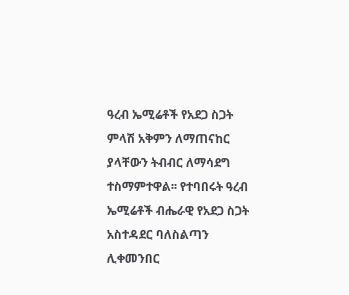ዓረብ ኤሚሬቶች የአደጋ ስጋት ምላሽ አቅምን ለማጠናከር ያላቸውን ትብብር ለማሳደግ ተስማምተዋል፡፡ የተባበሩት ዓረብ ኤሚሬቶች ብሔራዊ የአደጋ ስጋት አስተዳደር ባለስልጣን ሊቀመንበር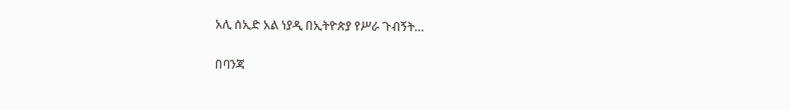አሊ ሰኢድ አል ነያዲ በኢትዮጵያ የሥራ ጉብኝት…

በባንጃ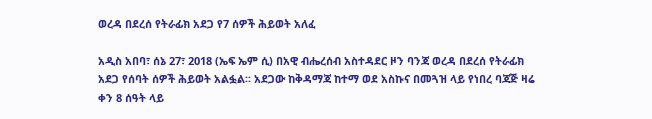ወረዳ በደረሰ የትራፊክ አደጋ የ7 ሰዎች ሕይወት አለፈ

አዲስ አበባ፣ ሰኔ 27፣ 2018 (ኤፍ ኤም ሲ) በአዊ ብሔረሰብ አስተዳደር ዞን ባንጃ ወረዳ በደረሰ የትራፊክ አደጋ የሰባት ሰዎች ሕይወት አልፏል፡፡ አደጋው ከቅዳማጃ ከተማ ወደ አስኩና በመጓዝ ላይ የነበረ ባጃጅ ዛሬ ቀን 8 ሰዓት ላይ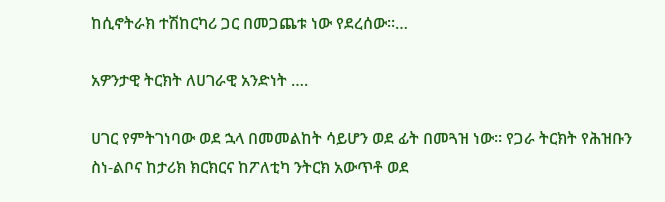ከሲኖትራክ ተሽከርካሪ ጋር በመጋጨቱ ነው የደረሰው፡፡…

አዎንታዊ ትርክት ለሀገራዊ አንድነት ….

ሀገር የምትገነባው ወደ ኋላ በመመልከት ሳይሆን ወደ ፊት በመጓዝ ነው። የጋራ ትርክት የሕዝቡን ስነ-ልቦና ከታሪክ ክርክርና ከፖለቲካ ንትርክ አውጥቶ ወደ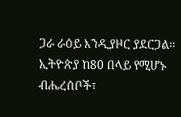ጋራ ራዕይ እንዲያዞር ያደርጋል። ኢትዮጵያ ከ80 በላይ የሚሆኑ ብሔረሰቦች፣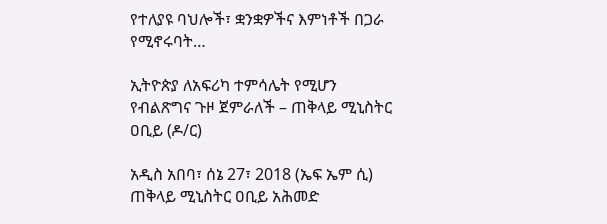የተለያዩ ባህሎች፣ ቋንቋዎችና እምነቶች በጋራ የሚኖሩባት…

ኢትዮጵያ ለአፍሪካ ተምሳሌት የሚሆን የብልጽግና ጉዞ ጀምራለች – ጠቅላይ ሚኒስትር ዐቢይ (ዶ/ር)

አዲስ አበባ፣ ሰኔ 27፣ 2018 (ኤፍ ኤም ሲ) ጠቅላይ ሚኒስትር ዐቢይ አሕመድ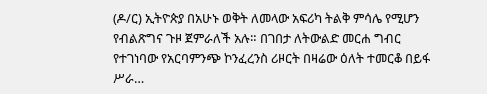(ዶ/ር) ኢትዮጵያ በአሁኑ ወቅት ለመላው አፍሪካ ትልቅ ምሳሌ የሚሆን የብልጽግና ጉዞ ጀምራለች አሉ። በገበታ ለትውልድ መርሐ ግብር የተገነባው የአርባምንጭ ኮንፈረንስ ሪዞርት በዛሬው ዕለት ተመርቆ በይፋ ሥራ…